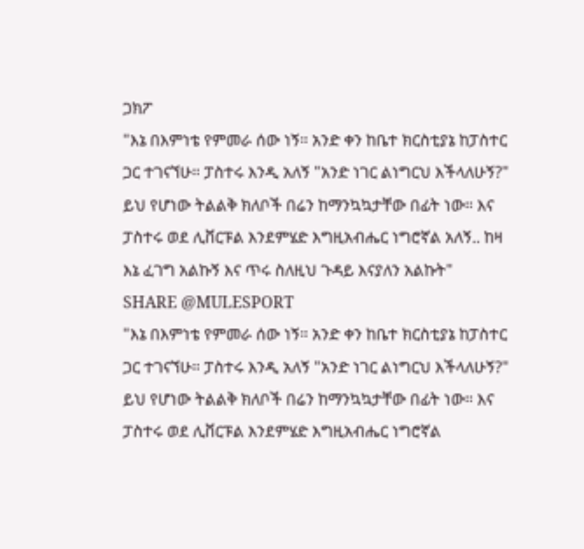ጋክፖ
"እኔ በእምነቴ የምመራ ሰው ነኝ። አንድ ቀን ከቤተ ክርስቲያኔ ከፓስተር ጋር ተገናኘሁ። ፓስተሩ እንዲ አለኝ "አንድ ነገር ልነግርህ እችላለሁኝ?" ይህ የሆነው ትልልቅ ክለቦች በሬን ከማንኳኳታቸው በፊት ነው። እና ፓስተሩ ወደ ሊቨርፑል እንደምሄድ እግዚአብሔር ነግሮኛል አለኝ.. ከዛ እኔ ፈገግ አልኩኝ እና ጥሩ ስለዚህ ጉዳይ እናያለን አልኩት"
SHARE @MULESPORT
"እኔ በእምነቴ የምመራ ሰው ነኝ። አንድ ቀን ከቤተ ክርስቲያኔ ከፓስተር ጋር ተገናኘሁ። ፓስተሩ እንዲ አለኝ "አንድ ነገር ልነግርህ እችላለሁኝ?" ይህ የሆነው ትልልቅ ክለቦች በሬን ከማንኳኳታቸው በፊት ነው። እና ፓስተሩ ወደ ሊቨርፑል እንደምሄድ እግዚአብሔር ነግሮኛል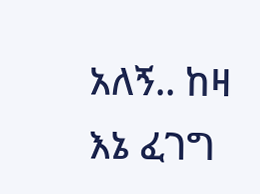አለኝ.. ከዛ እኔ ፈገግ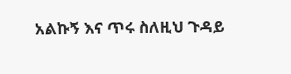አልኩኝ እና ጥሩ ስለዚህ ጉዳይ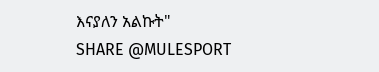እናያለን አልኩት"
SHARE @MULESPORT